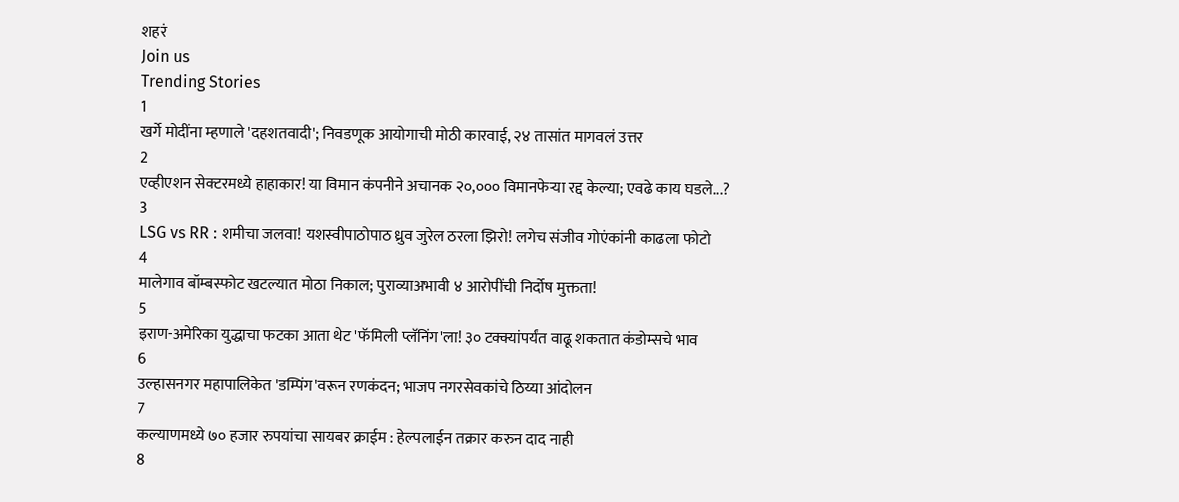शहरं
Join us
Trending Stories
1
खर्गे मोदींना म्हणाले 'दहशतवादी'; निवडणूक आयोगाची मोठी कारवाई, २४ तासांत मागवलं उत्तर
2
एव्हीएशन सेक्टरमध्ये हाहाकार! या विमान कंपनीने अचानक २०,००० विमानफेऱ्या रद्द केल्या; एवढे काय घडले...?
3
LSG vs RR : शमीचा जलवा! यशस्वीपाठोपाठ ध्रुव जुरेल ठरला झिरो! लगेच संजीव गोएंकांनी काढला फोटो
4
मालेगाव बॉम्बस्फोट खटल्यात मोठा निकाल; पुराव्याअभावी ४ आरोपींची निर्दोष मुक्तता!
5
इराण-अमेरिका युद्धाचा फटका आता थेट 'फॅमिली प्लॅनिंग'ला! ३० टक्क्यांपर्यंत वाढू शकतात कंडोम्सचे भाव
6
उल्हासनगर महापालिकेत 'डम्पिंग'वरून रणकंदन; भाजप नगरसेवकांचे ठिय्या आंदोलन
7
कल्याणमध्ये ७० हजार रुपयांचा सायबर क्राईम : हेल्पलाईन तक्रार करुन दाद नाही
8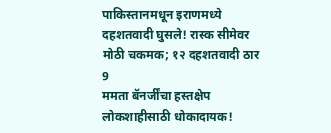पाकिस्तानमधून इराणमध्ये दहशतवादी घुसले! रास्क सीमेवर मोठी चकमक; १२ दहशतवादी ठार
9
ममता बॅनर्जींचा हस्तक्षेप लोकशाहीसाठी धोकादायक!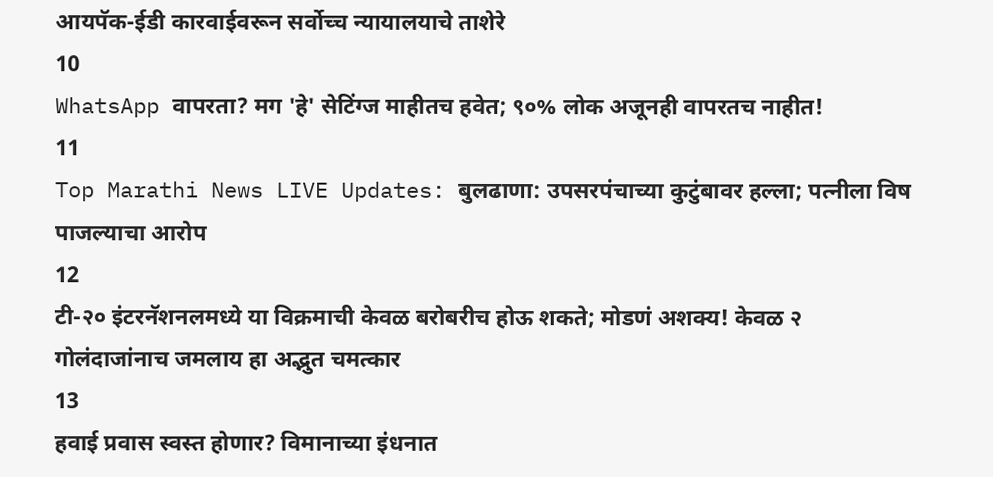आयपॅक-ईडी कारवाईवरून सर्वोच्च न्यायालयाचे ताशेरे
10
WhatsApp वापरता? मग 'हे' सेटिंग्ज माहीतच हवेत; ९०% लोक अजूनही वापरतच नाहीत!
11
Top Marathi News LIVE Updates: बुलढाणा: उपसरपंचाच्या कुटुंबावर हल्ला; पत्नीला विष पाजल्याचा आरोप
12
टी-२० इंटरनॅशनलमध्ये या विक्रमाची केवळ बरोबरीच होऊ शकते; मोडणं अशक्य! केवळ २ गोलंदाजांनाच जमलाय हा अद्भुत चमत्कार
13
हवाई प्रवास स्वस्त होणार? विमानाच्या इंधनात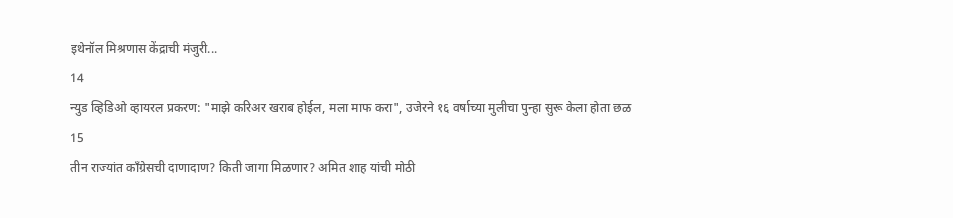इथेनॉल मिश्रणास केंद्राची मंजुरी...
14
न्युड व्हिडिओ व्हायरल प्रकरण: "माझे करिअर खराब होईल, मला माफ करा", उजेरने १६ वर्षाच्या मुलीचा पुन्हा सुरू केला होता छळ
15
तीन राज्यांत काँग्रेसची दाणादाण? किती जागा मिळणार? अमित शाह यांची मोठी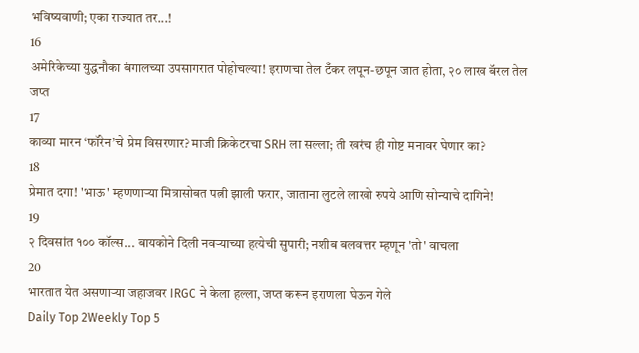भविष्यवाणी; एका राज्यात तर...!
16
अमेरिकेच्या युद्धनौका बंगालच्या उपसागरात पोहोचल्या! इराणचा तेल टँकर लपून-छपून जात होता, २० लाख बॅरल तेल जप्त
17
काव्या मारन ‘फॉरेन’चे प्रेम विसरणार? माजी क्रिकेटरचा SRH ला सल्ला; ती खरंच ही गोष्ट मनावर घेणार का?
18
प्रेमात दगा! 'भाऊ' म्हणणाऱ्या मित्रासोबत पत्नी झाली फरार, जाताना लुटले लाखो रुपये आणि सोन्याचे दागिने!
19
२ दिवसांत १०० कॉल्स... बायकोने दिली नवऱ्याच्या हत्येची सुपारी; नशीब बलवत्तर म्हणून 'तो' वाचला
20
भारतात येत असणाऱ्या जहाजवर IRGC ने केला हल्ला, जप्त करून इराणला घेऊन गेले
Daily Top 2Weekly Top 5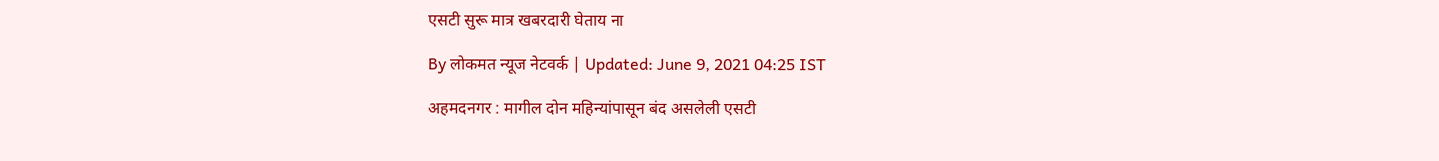एसटी सुरू मात्र खबरदारी घेताय ना

By लोकमत न्यूज नेटवर्क | Updated: June 9, 2021 04:25 IST

अहमदनगर : मागील दोन महिन्यांपासून बंद असलेली एसटी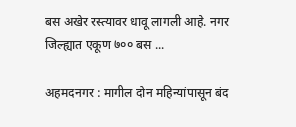बस अखेर रस्त्यावर धावू लागली आहे. नगर जिल्ह्यात एकूण ७०० बस ...

अहमदनगर : मागील दोन महिन्यांपासून बंद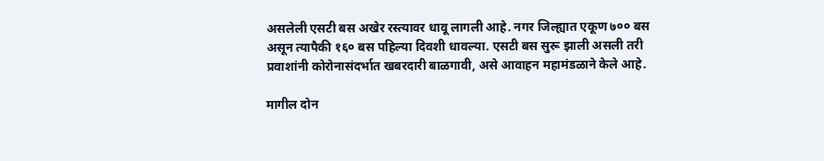असलेली एसटी बस अखेर रस्त्यावर धावू लागली आहे. नगर जिल्ह्यात एकूण ७०० बस असून त्यापैकी १६० बस पहिल्या दिवशी धावल्या. एसटी बस सुरू झाली असली तरी प्रवाशांनी कोरोनासंदर्भात खबरदारी बाळगावी, असे आवाहन महामंडळाने केले आहे.

मागील दोन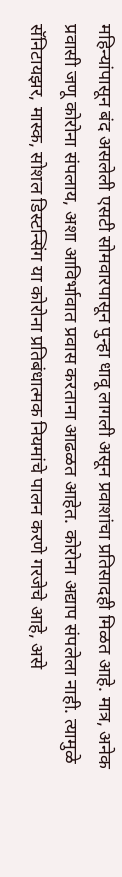महिन्यांपासून बंद असलेली एसटी सोमवारपासून पुन्हा धावू लागली असून प्रवाशांचा प्रतिसादही मिळत आहे. मात्र, अनेक प्रवासी जणू कोरोना संपलाय, अशा आविर्भावात प्रवास करताना आढळत आहेत. कोरोना अद्याप संपलेला नाही. त्यामुळे सॅनिटायझर, मास्क, सोशल डिस्टन्सिंग या कोरोना प्रतिबंधात्मक नियमांचे पालन करणे गरजेचे आहे, असे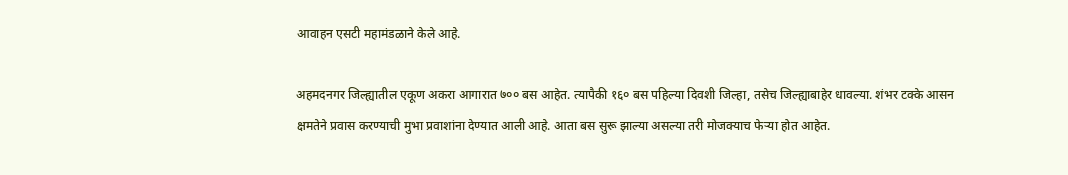आवाहन एसटी महामंडळाने केले आहे.

अहमदनगर जिल्ह्यातील एकूण अकरा आगारात ७०० बस आहेत. त्यापैकी १६० बस पहिल्या दिवशी जिल्हा, तसेच जिल्ह्याबाहेर धावल्या. शंभर टक्के आसन क्षमतेने प्रवास करण्याची मुभा प्रवाशांना देण्यात आली आहे. आता बस सुरू झाल्या असल्या तरी मोजक्याच फेऱ्या होत आहेत.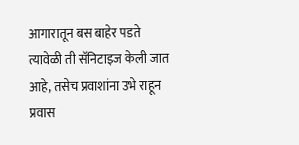आगारातून बस बाहेर पडते त्यावेळी ती सॅनिटाइज केली जात आहे, तसेच प्रवाशांना उभे राहून प्रवास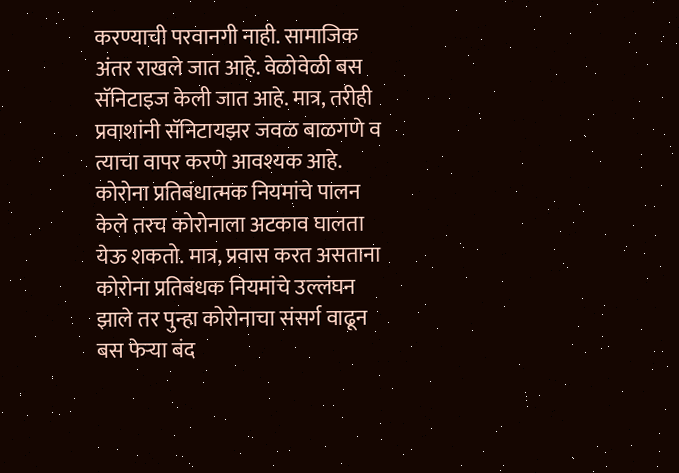करण्याची परवानगी नाही. सामाजिक अंतर राखले जात आहे. वेळोवेळी बस सॅनिटाइज केली जात आहे. मात्र, तरीही प्रवाशांनी सॅनिटायझर जवळ बाळगणे व त्याचा वापर करणे आवश्यक आहे. कोरोना प्रतिबंधात्मक नियमांचे पालन केले तरच कोरोनाला अटकाव घालता येऊ शकतो. मात्र, प्रवास करत असताना कोरोना प्रतिबंधक नियमांचे उल्लंघन झाले तर पुन्हा कोरोनाचा संसर्ग वाढून बस फेऱ्या बंद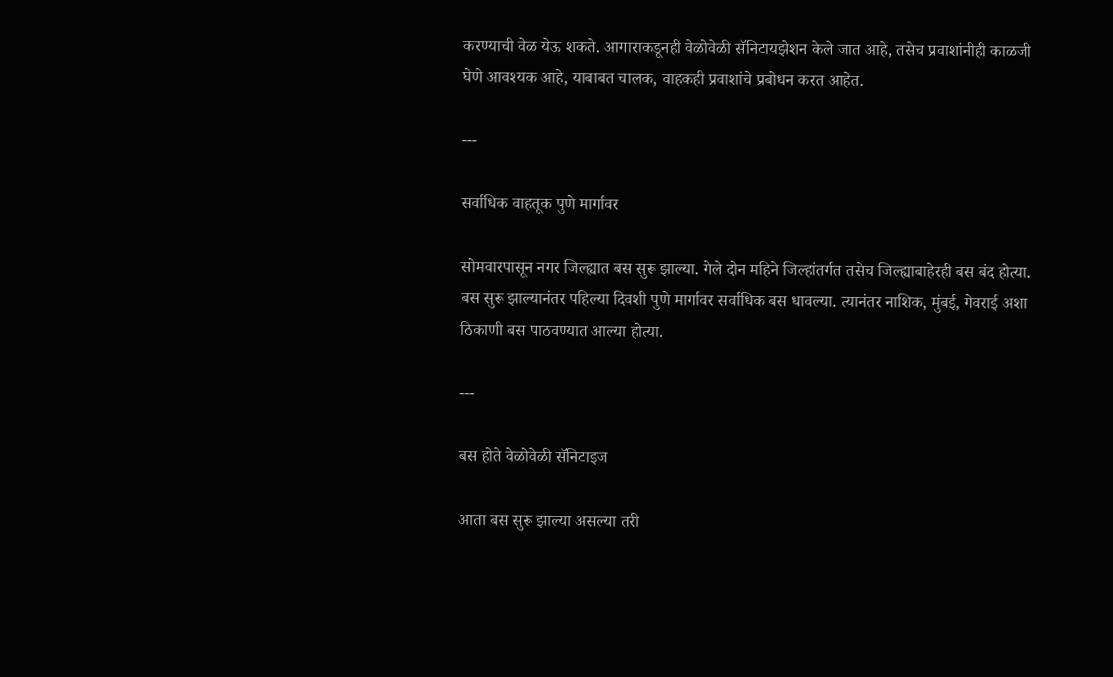करण्याची वेळ येऊ शकते. आगाराकडूनही वेळोवेळी सॅनिटायझेशन केले जात आहे, तसेच प्रवाशांनीही काळजी घेणे आवश्यक आहे, याबाबत चालक, वाहकही प्रवाशांचे प्रबोधन करत आहेत.

---

सर्वाधिक वाहतूक पुणे मार्गावर

सोमवारपासून नगर जिल्ह्यात बस सुरू झाल्या. गेले दोन महिने जिल्हांतर्गत तसेच जिल्ह्याबाहेरही बस बंद होत्या. बस सुरू झाल्यानंतर पहिल्या दिवशी पुणे मार्गावर सर्वाधिक बस धावल्या. त्यानंतर नाशिक, मुंबई, गेवराई अशा ठिकाणी बस पाठवण्यात आल्या होत्या.

---

बस होते वेळोवेळी सॅनिटाइज

आता बस सुरू झाल्या असल्या तरी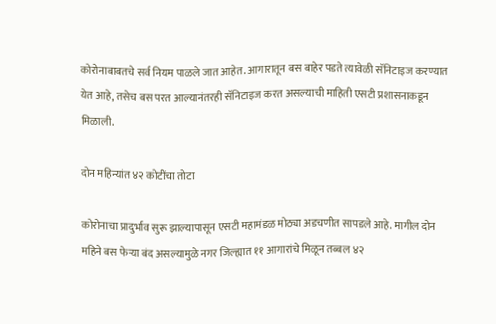कोरोनाबाबतचे सर्व नियम पाळले जात आहेत. आगारातून बस बाहेर पडते त्यावेळी सॅनिटाइज करण्यात येत आहे, तसेच बस परत आल्यानंतरही सॅनिटाइज करत असल्याची माहिती एसटी प्रशासनाकडून मिळाली.

दोन महिन्यांत ४२ कोटींचा तोटा

कोरोनाचा प्रादुर्भाव सुरू झाल्यापासून एसटी महामंडळ मोठ्या अडचणीत सापडले आहे. मागील दोन महिने बस फेऱ्या बंद असल्यामुळे नगर जिल्ह्यात ११ आगारांचे मिळून तब्बल ४२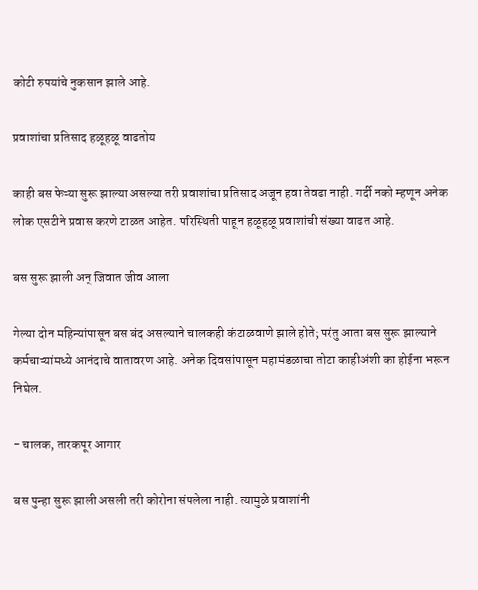कोटी रुपयांचे नुकसान झाले आहे.

प्रवाशांचा प्रतिसाद हळूहळू वाढतोय

काही बस फेऱ्या सुरू झाल्या असल्या तरी प्रवाशांचा प्रतिसाद अजून हवा तेवढा नाही. गर्दी नको म्हणून अनेक लोक एसटीने प्रवास करणे टाळत आहेत. परिस्थिती पाहून हळूहळू प्रवाशांची संख्या वाढत आहे.

बस सुरू झाली अन्‌ जिवात जीव आला

गेल्या दोन महिन्यांपासून बस बंद असल्याने चालकही कंटाळवाणे झाले होते; परंतु आता बस सुरू झाल्याने कर्मचाऱ्यांमध्ये आनंदाचे वातावरण आहे. अनेक दिवसांपासून महामंडळाचा तोटा काहीअंशी का होईना भरून निघेल.

- चालक, तारकपूर आगार

बस पुन्हा सुरू झाली असली तरी कोरोना संपलेला नाही. त्यामुळे प्रवाशांनी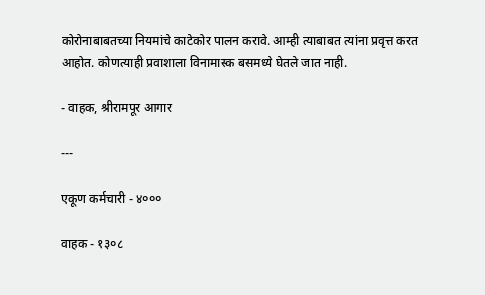कोरोनाबाबतच्या नियमांचे काटेकोर पालन करावे. आम्ही त्याबाबत त्यांना प्रवृत्त करत आहोत. कोणत्याही प्रवाशाला विनामास्क बसमध्ये घेतले जात नाही.

- वाहक, श्रीरामपूर आगार

---

एकूण कर्मचारी - ४०००

वाहक - १३०८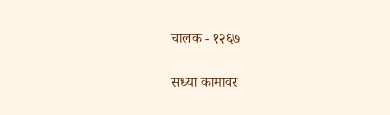चालक - १२६७

सध्या कामावर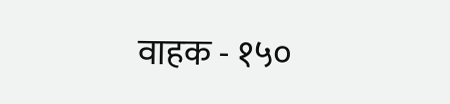वाहक - १५०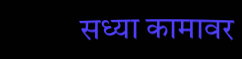सध्या कामावर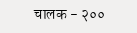चालक - २००